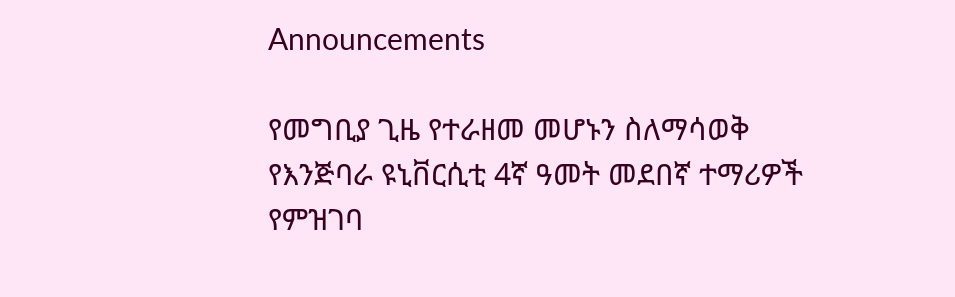Announcements

የመግቢያ ጊዜ የተራዘመ መሆኑን ስለማሳወቅ
የእንጅባራ ዩኒቨርሲቲ 4ኛ ዓመት መደበኛ ተማሪዎች የምዝገባ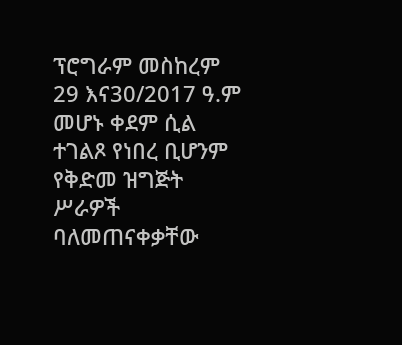ፕሮግራም መስከረም 29 እና30/2017 ዓ.ም መሆኑ ቀደም ሲል ተገልጾ የነበረ ቢሆንም የቅድመ ዝግጅት ሥራዎች ባለመጠናቀቃቸው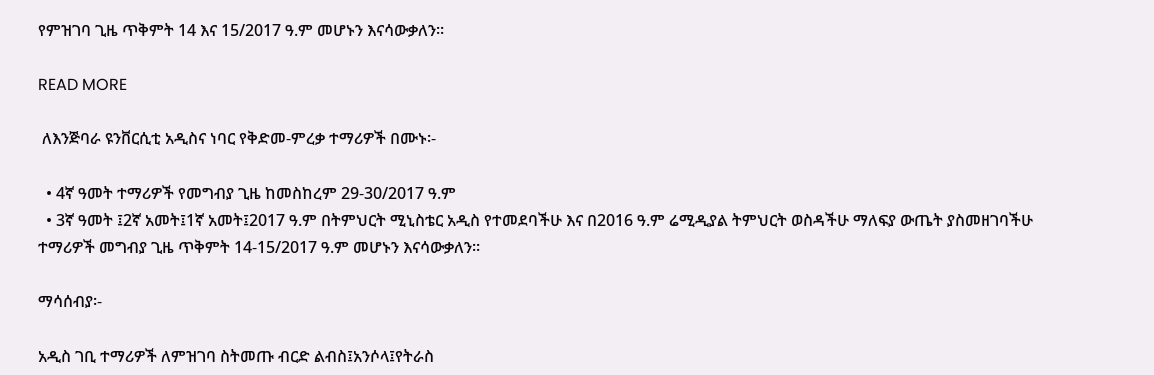የምዝገባ ጊዜ ጥቅምት 14 እና 15/2017 ዓ.ም መሆኑን እናሳውቃለን።

READ MORE

 ለእንጅባራ ዩንቨርሲቲ አዲስና ነባር የቅድመ-ምረቃ ተማሪዎች በሙኑ፡-

  • 4ኛ ዓመት ተማሪዎች የመግብያ ጊዜ ከመስከረም 29-30/2017 ዓ.ም
  • 3ኛ ዓመት ፤2ኛ አመት፤1ኛ አመት፤2017 ዓ.ም በትምህርት ሚኒስቴር አዲስ የተመደባችሁ እና በ2016 ዓ.ም ሬሚዲያል ትምህርት ወስዳችሁ ማለፍያ ውጤት ያስመዘገባችሁ ተማሪዎች መግብያ ጊዜ ጥቅምት 14-15/2017 ዓ.ም መሆኑን እናሳውቃለን፡፡

ማሳሰብያ፡-

አዲስ ገቢ ተማሪዎች ለምዝገባ ስትመጡ ብርድ ልብስ፤አንሶላ፤የትራስ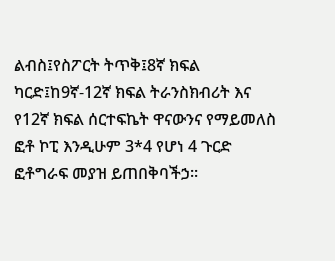ልብስ፤የስፖርት ትጥቅ፤8ኛ ክፍል ካርድ፤ከ9ኛ-12ኛ ክፍል ትራንስክብሪት እና የ12ኛ ክፍል ሰርተፍኬት ዋናውንና የማይመለስ ፎቶ ኮፒ እንዲሁም 3*4 የሆነ 4 ጉርድ ፎቶግራፍ መያዝ ይጠበቅባችኃ፡፡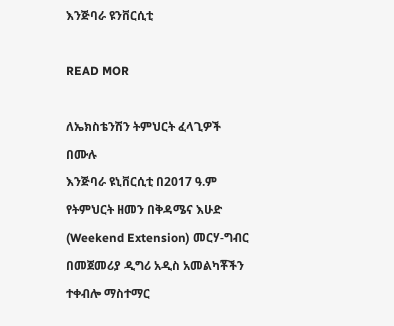እንጅባራ ዩንቨርሲቲ

READ MOR

ለኤክስቴንሽን ትምህርት ፈላጊዎች በሙሉ
እንጅባራ ዩኒቨርሲቲ በ2017 ዓ.ም የትምህርት ዘመን በቅዳሜና እሁድ (Weekend Extension) መርሃ-ግብር በመጀመሪያ ዲግሪ አዲስ አመልካቾችን ተቀብሎ ማስተማር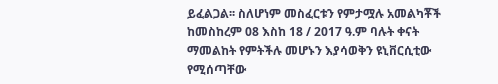ይፈልጋል፡፡ ስለሆነም መስፈርቱን የምታሟሉ አመልካቾች ከመስከረም 08 እስከ 18 / 2017 ዓ.ም ባሉት ቀናት ማመልከት የምትችሉ መሆኑን እያሳወቅን ዩኒቨርሲቲው የሚሰጣቸው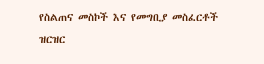የስልጠና መስኮች እና የመግቢያ መስፈርቶች ዝርዝር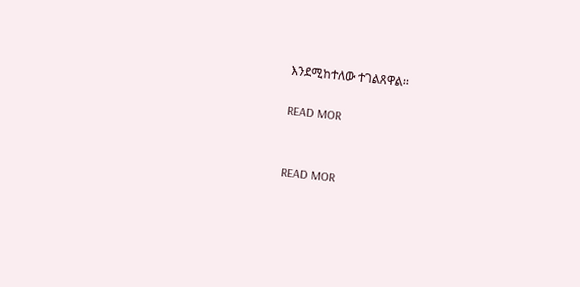እንደሚከተለው ተገልጸዋል፡፡

READ MOR


READ MOR